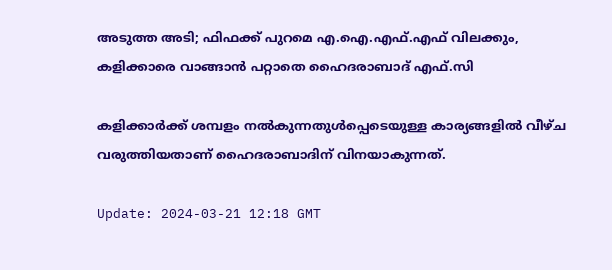അടുത്ത അടി; ഫിഫക്ക് പുറമെ എ.ഐ.എഫ്.എഫ് വിലക്കും, കളിക്കാരെ വാങ്ങാൻ പറ്റാതെ ഹൈദരാബാദ് എഫ്.സി

കളിക്കാർക്ക് ശമ്പളം നൽകുന്നതുൾപ്പെടെയുള്ള കാര്യങ്ങളിൽ വീഴ്ച വരുത്തിയതാണ് ഹൈദരാബാദിന് വിനയാകുന്നത്.

Update: 2024-03-21 12:18 GMT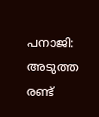പനാജി: അടുത്ത രണ്ട്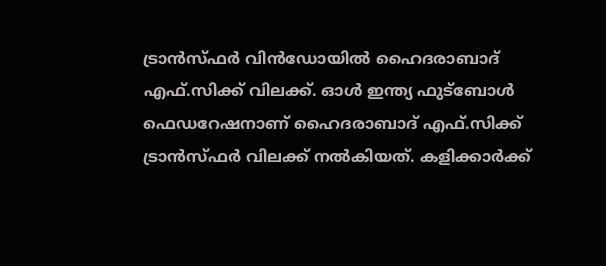ട്രാൻസ്ഫർ വിൻഡോയിൽ ഹൈദരാബാദ് എഫ്.സിക്ക് വിലക്ക്. ഓൾ ഇന്ത്യ ഫുട്‌ബോൾ ഫെഡറേഷനാണ് ഹൈദരാബാദ് എഫ്.സിക്ക് ട്രാൻസ്ഫർ വിലക്ക് നൽകിയത്. കളിക്കാർക്ക്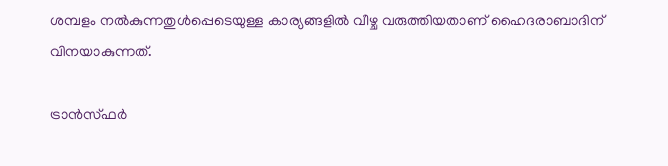ശമ്പളം നൽകുന്നതുൾപ്പെടെയുള്ള കാര്യങ്ങളിൽ വീഴ്ച വരുത്തിയതാണ് ഹൈദരാബാദിന് വിനയാകുന്നത്.

ട്രാൻസ്ഫർ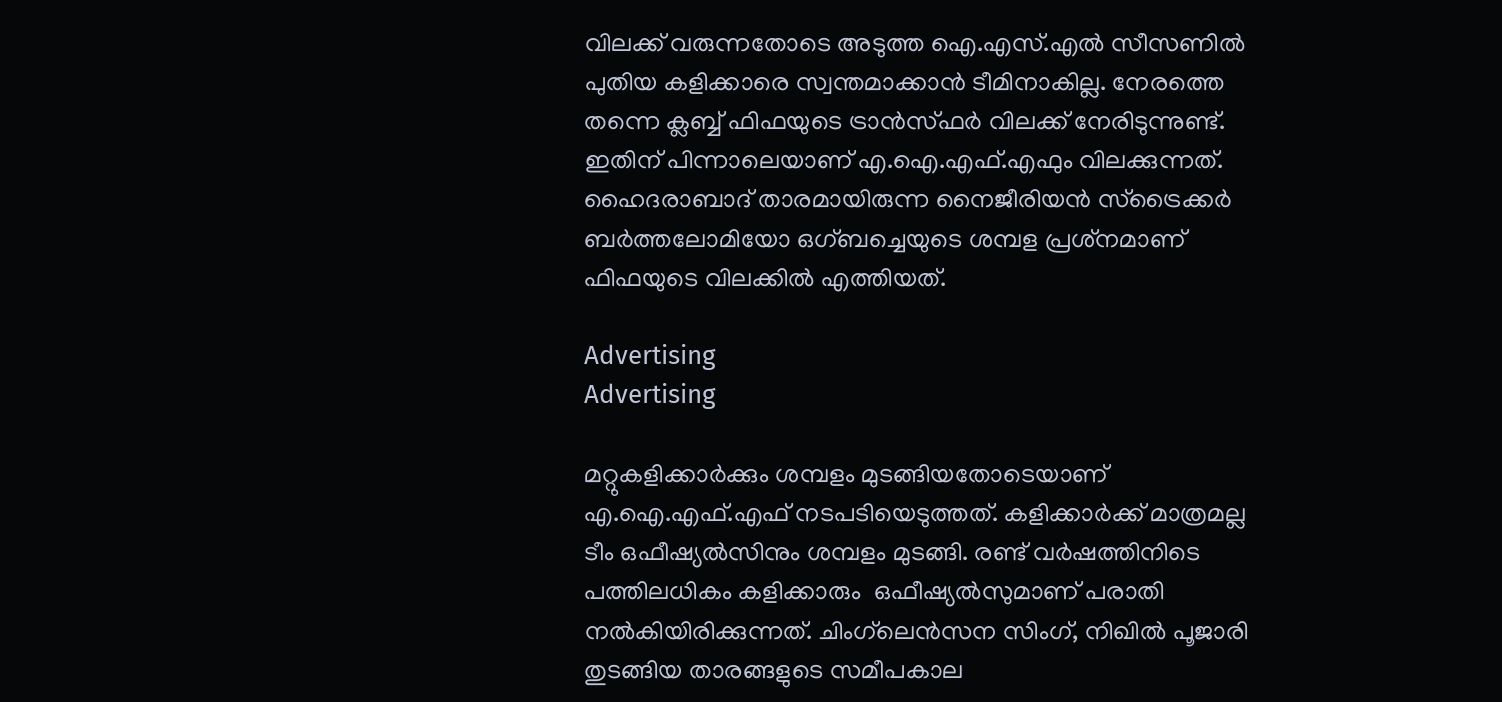വിലക്ക് വരുന്നതോടെ അടുത്ത ഐ.എസ്.എൽ സീസണിൽ പുതിയ കളിക്കാരെ സ്വന്തമാക്കാൻ ടീമിനാകില്ല. നേരത്തെ തന്നെ ക്ലബ്ബ് ഫിഫയുടെ ട്രാൻസ്ഫർ വിലക്ക് നേരിടുന്നുണ്ട്. ഇതിന് പിന്നാലെയാണ് എ.ഐ.എഫ്.എഫും വിലക്കുന്നത്. ഹൈദരാബാദ് താരമായിരുന്ന നൈജീരിയൻ സ്‌ട്രൈക്കർ ബർത്തലോമിയോ ഒഗ്ബച്ചെയുടെ ശമ്പള പ്രശ്‌നമാണ് ഫിഫയുടെ വിലക്കിൽ എത്തിയത്.

Advertising
Advertising

മറ്റുകളിക്കാർക്കും ശമ്പളം മുടങ്ങിയതോടെയാണ് എ.ഐ.എഫ്.എഫ് നടപടിയെടുത്തത്. കളിക്കാർക്ക് മാത്രമല്ല ടീം ഒഫീഷ്യൽസിനും ശമ്പളം മുടങ്ങി. രണ്ട് വർഷത്തിനിടെ പത്തിലധികം കളിക്കാരും  ഒഫീഷ്യൽസുമാണ് പരാതി നൽകിയിരിക്കുന്നത്. ചിംഗ്‌ലെൻസന സിംഗ്, നിഖിൽ പൂജാരി തുടങ്ങിയ താരങ്ങളുടെ സമീപകാല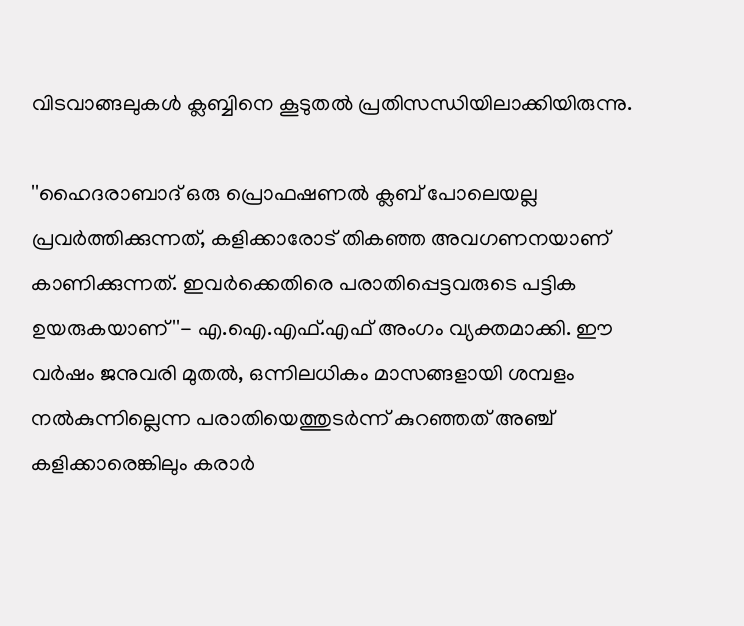വിടവാങ്ങലുകൾ ക്ലബ്ബിനെ കൂടുതൽ പ്രതിസന്ധിയിലാക്കിയിരുന്നു.

''ഹൈദരാബാദ് ഒരു പ്രൊഫഷണൽ ക്ലബ് പോലെയല്ല പ്രവർത്തിക്കുന്നത്, കളിക്കാരോട് തികഞ്ഞ അവഗണനയാണ് കാണിക്കുന്നത്. ഇവർക്കെതിരെ പരാതിപ്പെട്ടവരുടെ പട്ടിക ഉയരുകയാണ്''- എ.ഐ.എഫ്.എഫ് അംഗം വ്യക്തമാക്കി. ഈ വർഷം ജനുവരി മുതൽ, ഒന്നിലധികം മാസങ്ങളായി ശമ്പളം നൽകുന്നില്ലെന്ന പരാതിയെത്തുടർന്ന് കുറഞ്ഞത് അഞ്ച് കളിക്കാരെങ്കിലും കരാർ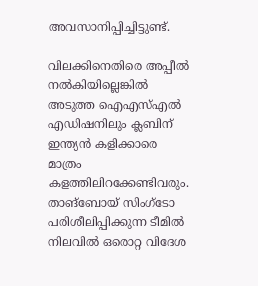അവസാനിപ്പിച്ചിട്ടുണ്ട്.

വിലക്കിനെതിരെ അപ്പീല്‍ നല്‍കിയില്ലെങ്കില്‍ അടുത്ത ഐഎസ്എൽ എഡിഷനിലും ക്ലബിന് ഇന്ത്യന്‍ കളിക്കാരെ മാത്രം കളത്തിലിറക്കേണ്ടിവരും. താങ്‌ബോയ് സിംഗ്ടോ പരിശീലിപ്പിക്കുന്ന ടീമില്‍ നിലവില്‍ ഒരൊറ്റ വിദേശ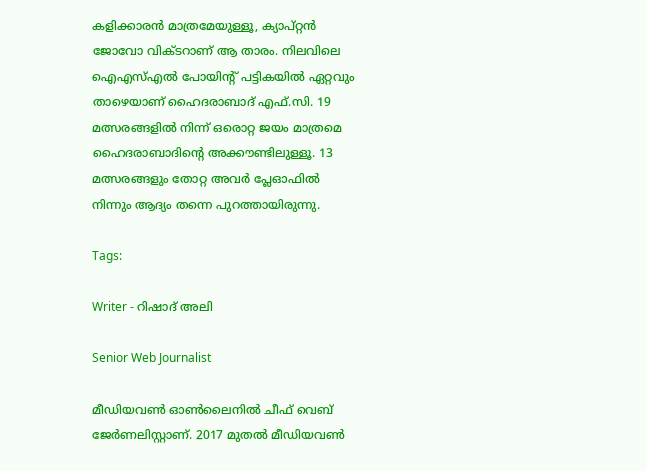കളിക്കാരൻ മാത്രമേയുള്ളൂ, ക്യാപ്റ്റൻ ജോവോ വിക്ടറാണ് ആ താരം. നിലവിലെ ഐഎസ്എൽ പോയിന്റ് പട്ടികയിൽ ഏറ്റവും താഴെയാണ് ഹൈദരാബാദ് എഫ്.സി. 19 മത്സരങ്ങളിൽ നിന്ന് ഒരൊറ്റ ജയം മാത്രമെ ഹൈദരാബാദിന്റെ അക്കൗണ്ടിലുള്ളൂ. 13 മത്സരങ്ങളും തോറ്റ അവർ പ്ലേഓഫിൽ നിന്നും ആദ്യം തന്നെ പുറത്തായിരുന്നു.

Tags:

Writer - റിഷാദ് അലി

Senior Web Journalist

മീഡിയവൺ ഓൺലൈനിൽ ചീഫ് വെബ് ജേർണലിസ്റ്റാണ്. 2017 മുതൽ മീഡിയവൺ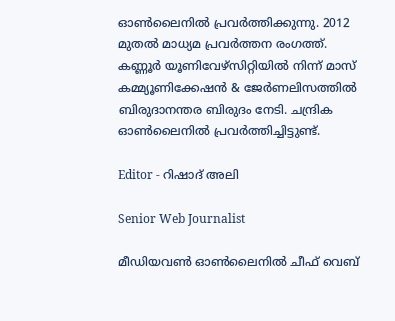ഓൺലൈനിൽ പ്രവർത്തിക്കുന്നു. 2012 മുതൽ മാധ്യമ പ്രവർത്തന രംഗത്ത്. കണ്ണൂര്‍ യൂണിവേഴ്‌സിറ്റിയിൽ നിന്ന് മാസ് കമ്മ്യൂണിക്കേഷന്‍ & ജേര്‍ണലിസത്തില്‍ ബിരുദാനന്തര ബിരുദം നേടി. ചന്ദ്രിക ഓണ്‍ലൈനില്‍ പ്രവര്‍ത്തിച്ചിട്ടുണ്ട്.

Editor - റിഷാദ് അലി

Senior Web Journalist

മീഡിയവൺ ഓൺലൈനിൽ ചീഫ് വെബ്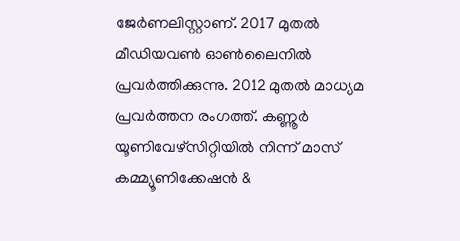ജേർണലിസ്റ്റാണ്. 2017 മുതൽ മീഡിയവൺ ഓൺലൈനിൽ പ്രവർത്തിക്കുന്നു. 2012 മുതൽ മാധ്യമ പ്രവർത്തന രംഗത്ത്. കണ്ണൂര്‍ യൂണിവേഴ്‌സിറ്റിയിൽ നിന്ന് മാസ് കമ്മ്യൂണിക്കേഷന്‍ &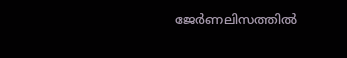ജേര്‍ണലിസത്തില്‍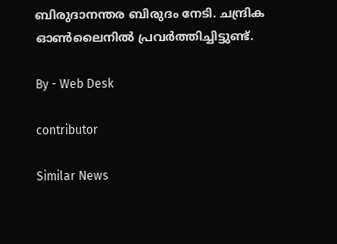ബിരുദാനന്തര ബിരുദം നേടി. ചന്ദ്രിക ഓണ്‍ലൈനില്‍ പ്രവര്‍ത്തിച്ചിട്ടുണ്ട്.

By - Web Desk

contributor

Similar News